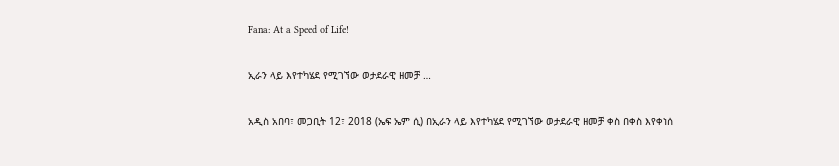Fana: At a Speed of Life!

ኢራን ላይ እየተካሄደ የሚገኘው ወታደራዊ ዘመቻ …

አዲስ አበባ፣ መጋቢት 12፣ 2018 (ኤፍ ኤም ሲ) በኢራን ላይ እየተካሄደ የሚገኘው ወታደራዊ ዘመቻ ቀስ በቀስ እየቀነሰ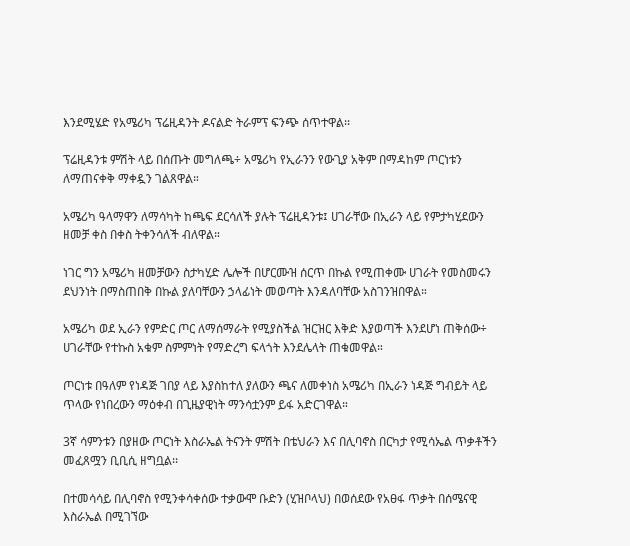እንደሚሄድ የአሜሪካ ፕሬዚዳንት ዶናልድ ትራምፕ ፍንጭ ሰጥተዋል፡፡

ፕሬዚዳንቱ ምሽት ላይ በሰጡት መግለጫ÷ አሜሪካ የኢራንን የውጊያ አቅም በማዳከም ጦርነቱን ለማጠናቀቅ ማቀዷን ገልጸዋል።

አሜሪካ ዓላማዋን ለማሳካት ከጫፍ ደርሳለች ያሉት ፕሬዚዳንቱ፤ ሀገራቸው በኢራን ላይ የምታካሂደውን ዘመቻ ቀስ በቀስ ትቀንሳለች ብለዋል።

ነገር ግን አሜሪካ ዘመቻውን ስታካሂድ ሌሎች በሆርሙዝ ሰርጥ በኩል የሚጠቀሙ ሀገራት የመስመሩን ደህንነት በማስጠበቅ በኩል ያለባቸውን ኃላፊነት መወጣት እንዳለባቸው አስገንዝበዋል።

አሜሪካ ወደ ኢራን የምድር ጦር ለማሰማራት የሚያስችል ዝርዝር እቅድ እያወጣች እንደሆነ ጠቅሰው÷ ሀገራቸው የተኩስ አቁም ስምምነት የማድረግ ፍላጎት እንደሌላት ጠቁመዋል።

ጦርነቱ በዓለም የነዳጅ ገበያ ላይ እያስከተለ ያለውን ጫና ለመቀነስ አሜሪካ በኢራን ነዳጅ ግብይት ላይ ጥላው የነበረውን ማዕቀብ በጊዜያዊነት ማንሳቷንም ይፋ አድርገዋል።

3ኛ ሳምንቱን በያዘው ጦርነት እስራኤል ትናንት ምሽት በቴህራን እና በሊባኖስ በርካታ የሚሳኤል ጥቃቶችን መፈጸሟን ቢቢሲ ዘግቧል፡፡

በተመሳሳይ በሊባኖስ የሚንቀሳቀሰው ተቃውሞ ቡድን (ሂዝቦላህ) በወሰደው የአፀፋ ጥቃት በሰሜናዊ እስራኤል በሚገኘው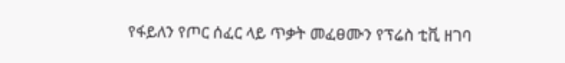የፋይለን የጦር ሰፈር ላይ ጥቃት መፈፀሙን የፕሬስ ቲቪ ዘገባ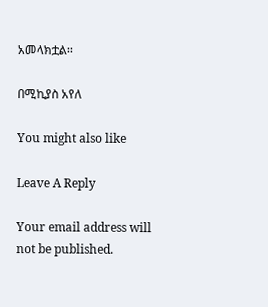አመላክቷል፡፡

በሚኪያስ አየለ

You might also like

Leave A Reply

Your email address will not be published.